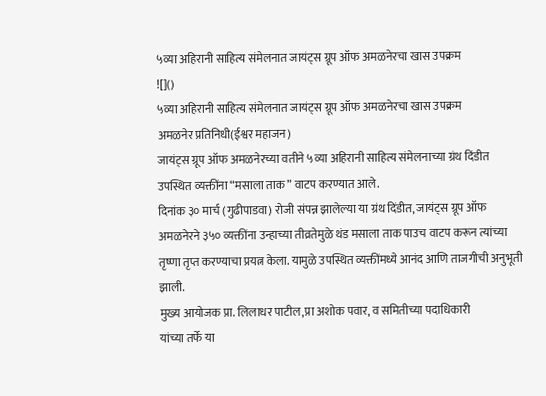५व्या अहिरानी साहित्य संमेलनात जायंट्स ग्रूप ऑफ अमळनेरचा खास उपक्रम
![]()
५व्या अहिरानी साहित्य संमेलनात जायंट्स ग्रूप ऑफ अमळनेरचा खास उपक्रम
अमळनेर प्रतिनिधी(ईश्वर महाजन)
जायंट्स ग्रूप ऑफ अमळनेरच्या वतीने ५व्या अहिरानी साहित्य संमेलनाच्या ग्रंथ दिंडीत उपस्थित व्यक्तींना “मसाला ताक” वाटप करण्यात आले.
दिनांक ३० मार्च (गुढीपाडवा) रोजी संपन्न झालेल्या या ग्रंथ दिंडीत, जायंट्स ग्रूप ऑफ अमळनेरने ३५० व्यक्तींना उन्हाच्या तीव्रतेमुळे थंड मसाला ताक पाउच वाटप करून त्यांच्या तृष्णा तृप्त करण्याचा प्रयत्न केला. यामुळे उपस्थित व्यक्तींमध्ये आनंद आणि ताजगीची अनुभूती झाली.
मुख्य आयोजक प्रा. लिलाधर पाटील,प्रा अशोक पवार, व समितीच्या पदाधिकारी
यांच्या तर्फे या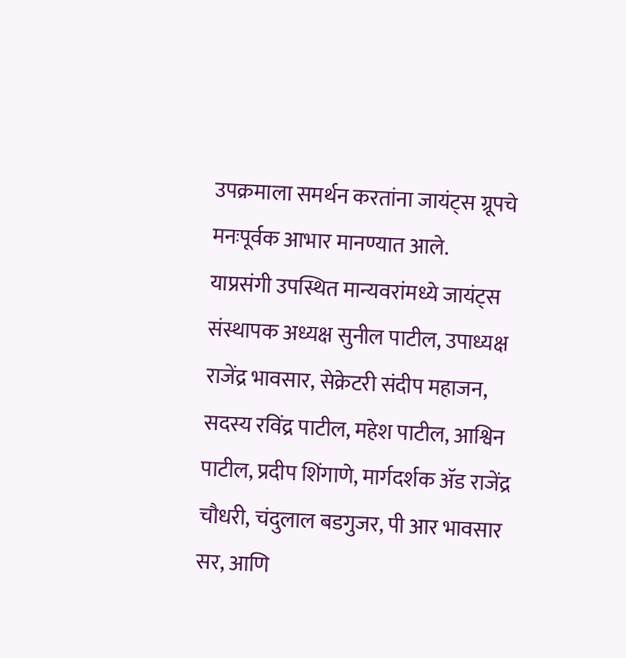उपक्रमाला समर्थन करतांना जायंट्स ग्रूपचे मनःपूर्वक आभार मानण्यात आले.
याप्रसंगी उपस्थित मान्यवरांमध्ये जायंट्स संस्थापक अध्यक्ष सुनील पाटील, उपाध्यक्ष राजेंद्र भावसार, सेक्रेटरी संदीप महाजन, सदस्य रविंद्र पाटील, महेश पाटील, आश्विन पाटील, प्रदीप शिंगाणे, मार्गदर्शक ॲड राजेंद्र चौधरी, चंदुलाल बडगुजर, पी आर भावसार सर, आणि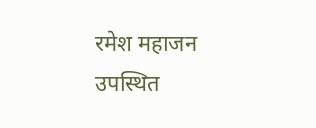रमेश महाजन उपस्थित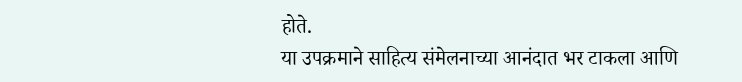होते.
या उपक्रमाने साहित्य संमेलनाच्या आनंदात भर टाकला आणि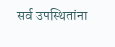सर्व उपस्थितांना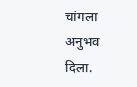चांगला अनुभव दिला.